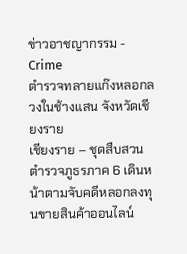ข่าวอาชญากรรม - Crime
ตำรวจทลายแก๊งหลอกลวงในช้างแสน จังหวัดเชียงราย
เชียงราย – ชุดสืบสวนตำรวจภูธรภาค 6 เดินหน้าตามจับคดีหลอกลงทุนขายสินค้าออนไลน์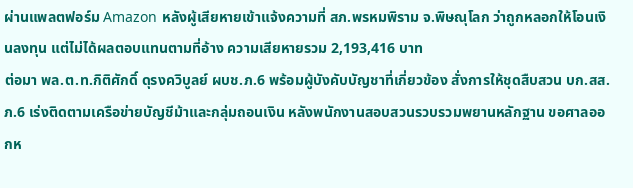ผ่านแพลตฟอร์ม Amazon หลังผู้เสียหายเข้าแจ้งความที่ สภ.พรหมพิราม จ.พิษณุโลก ว่าถูกหลอกให้โอนเงินลงทุน แต่ไม่ได้ผลตอบแทนตามที่อ้าง ความเสียหายรวม 2,193,416 บาท
ต่อมา พล.ต.ท.กิติศักดิ์ ดุรงควิบูลย์ ผบช.ภ.6 พร้อมผู้บังคับบัญชาที่เกี่ยวข้อง สั่งการให้ชุดสืบสวน บก.สส.ภ.6 เร่งติดตามเครือข่ายบัญชีม้าและกลุ่มถอนเงิน หลังพนักงานสอบสวนรวบรวมพยานหลักฐาน ขอศาลออกห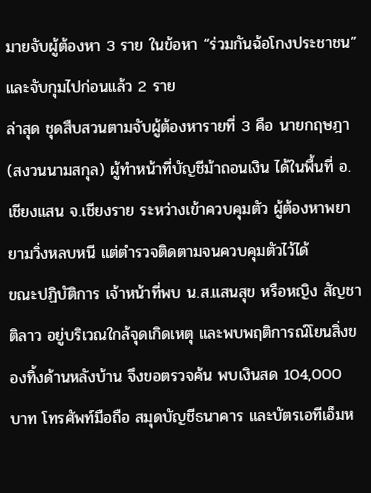มายจับผู้ต้องหา 3 ราย ในข้อหา “ร่วมกันฉ้อโกงประชาชน” และจับกุมไปก่อนแล้ว 2 ราย
ล่าสุด ชุดสืบสวนตามจับผู้ต้องหารายที่ 3 คือ นายกฤษฎา (สงวนนามสกุล) ผู้ทำหน้าที่บัญชีม้าถอนเงิน ได้ในพื้นที่ อ.เชียงแสน จ.เชียงราย ระหว่างเข้าควบคุมตัว ผู้ต้องหาพยายามวิ่งหลบหนี แต่ตำรวจติดตามจนควบคุมตัวไว้ได้
ขณะปฏิบัติการ เจ้าหน้าที่พบ น.ส.แสนสุข หรือหญิง สัญชาติลาว อยู่บริเวณใกล้จุดเกิดเหตุ และพบพฤติการณ์โยนสิ่งของทิ้งด้านหลังบ้าน จึงขอตรวจค้น พบเงินสด 104,000 บาท โทรศัพท์มือถือ สมุดบัญชีธนาคาร และบัตรเอทีเอ็มห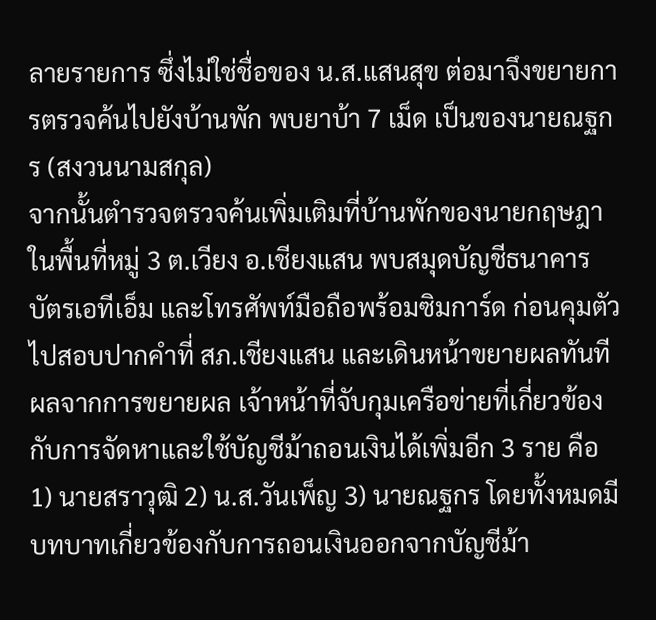ลายรายการ ซึ่งไม่ใช่ชื่อของ น.ส.แสนสุข ต่อมาจึงขยายการตรวจค้นไปยังบ้านพัก พบยาบ้า 7 เม็ด เป็นของนายณฐกร (สงวนนามสกุล)
จากนั้นตำรวจตรวจค้นเพิ่มเติมที่บ้านพักของนายกฤษฎาในพื้นที่หมู่ 3 ต.เวียง อ.เชียงแสน พบสมุดบัญชีธนาคาร บัตรเอทีเอ็ม และโทรศัพท์มือถือพร้อมซิมการ์ด ก่อนคุมตัวไปสอบปากคำที่ สภ.เชียงแสน และเดินหน้าขยายผลทันที
ผลจากการขยายผล เจ้าหน้าที่จับกุมเครือข่ายที่เกี่ยวข้องกับการจัดหาและใช้บัญชีม้าถอนเงินได้เพิ่มอีก 3 ราย คือ 1) นายสราวุฒิ 2) น.ส.วันเพ็ญ 3) นายณฐกร โดยทั้งหมดมีบทบาทเกี่ยวข้องกับการถอนเงินออกจากบัญชีม้า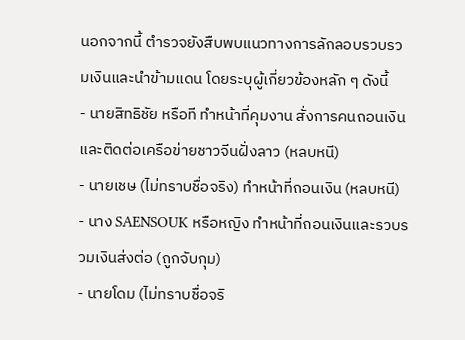นอกจากนี้ ตำรวจยังสืบพบแนวทางการลักลอบรวบรวมเงินและนำข้ามแดน โดยระบุผู้เกี่ยวข้องหลัก ๆ ดังนี้
- นายสิทธิชัย หรือที ทำหน้าที่คุมงาน สั่งการคนถอนเงิน และติดต่อเครือข่ายชาวจีนฝั่งลาว (หลบหนี)
- นายเชษ (ไม่ทราบชื่อจริง) ทำหน้าที่ถอนเงิน (หลบหนี)
- นาง SAENSOUK หรือหญิง ทำหน้าที่ถอนเงินและรวบรวมเงินส่งต่อ (ถูกจับกุม)
- นายโดม (ไม่ทราบชื่อจริ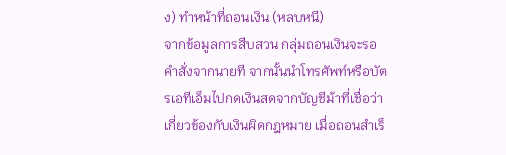ง) ทำหน้าที่ถอนเงิน (หลบหนี)
จากข้อมูลการสืบสวน กลุ่มถอนเงินจะรอคำสั่งจากนายที จากนั้นนำโทรศัพท์หรือบัตรเอทีเอ็มไปกดเงินสดจากบัญชีม้าที่เชื่อว่าเกี่ยวข้องกับเงินผิดกฎหมาย เมื่อถอนสำเร็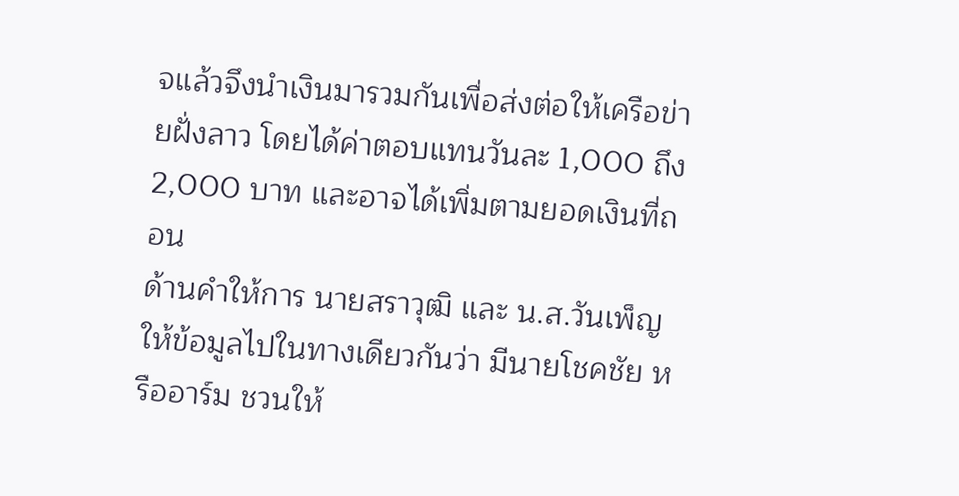จแล้วจึงนำเงินมารวมกันเพื่อส่งต่อให้เครือข่ายฝั่งลาว โดยได้ค่าตอบแทนวันละ 1,000 ถึง 2,000 บาท และอาจได้เพิ่มตามยอดเงินที่ถอน
ด้านคำให้การ นายสราวุฒิ และ น.ส.วันเพ็ญ ให้ข้อมูลไปในทางเดียวกันว่า มีนายโชคชัย หรืออาร์ม ชวนให้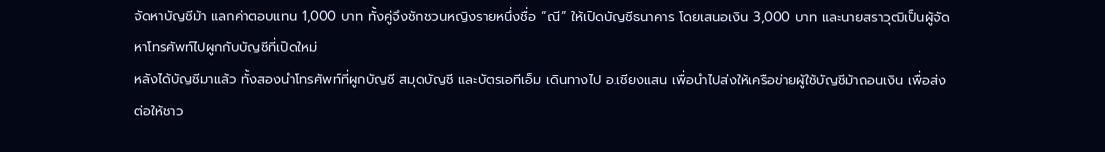จัดหาบัญชีม้า แลกค่าตอบแทน 1,000 บาท ทั้งคู่จึงชักชวนหญิงรายหนึ่งชื่อ “ณี” ให้เปิดบัญชีธนาคาร โดยเสนอเงิน 3,000 บาท และนายสราวุฒิเป็นผู้จัดหาโทรศัพท์ไปผูกกับบัญชีที่เปิดใหม่
หลังได้บัญชีมาแล้ว ทั้งสองนำโทรศัพท์ที่ผูกบัญชี สมุดบัญชี และบัตรเอทีเอ็ม เดินทางไป อ.เชียงแสน เพื่อนำไปส่งให้เครือข่ายผู้ใช้บัญชีม้าถอนเงิน เพื่อส่งต่อให้ชาว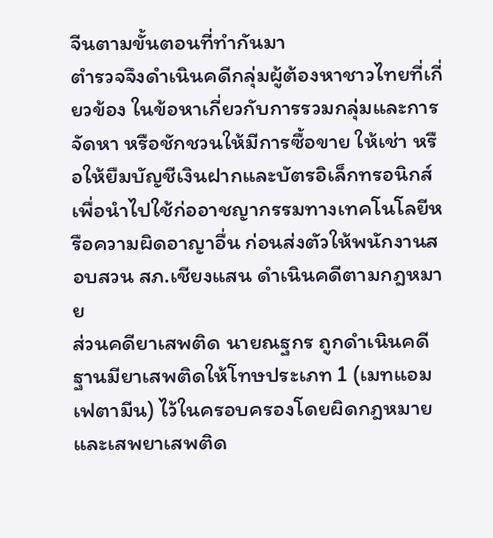จีนตามขั้นตอนที่ทำกันมา
ตำรวจจึงดำเนินคดีกลุ่มผู้ต้องหาชาวไทยที่เกี่ยวข้อง ในข้อหาเกี่ยวกับการรวมกลุ่มและการจัดหา หรือชักชวนให้มีการซื้อขาย ให้เช่า หรือให้ยืมบัญชีเงินฝากและบัตรอิเล็กทรอนิกส์ เพื่อนำไปใช้ก่ออาชญากรรมทางเทคโนโลยีหรือความผิดอาญาอื่น ก่อนส่งตัวให้พนักงานสอบสวน สภ.เชียงแสน ดำเนินคดีตามกฎหมาย
ส่วนคดียาเสพติด นายณฐกร ถูกดำเนินคดีฐานมียาเสพติดให้โทษประเภท 1 (เมทแอมเฟตามีน) ไว้ในครอบครองโดยผิดกฎหมาย และเสพยาเสพติด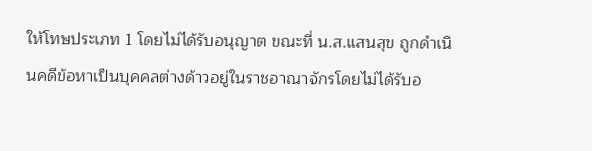ให้โทษประเภท 1 โดยไม่ได้รับอนุญาต ขณะที่ น.ส.แสนสุข ถูกดำเนินคดีข้อหาเป็นบุคคลต่างด้าวอยู่ในราชอาณาจักรโดยไม่ได้รับอ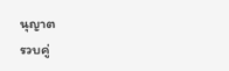นุญาต
รวบคู่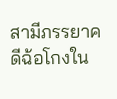สามีภรรยาคดีฉ้อโกงใน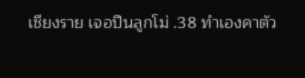เชียงราย เจอปืนลูกโม่ .38 ทำเองคาตัว